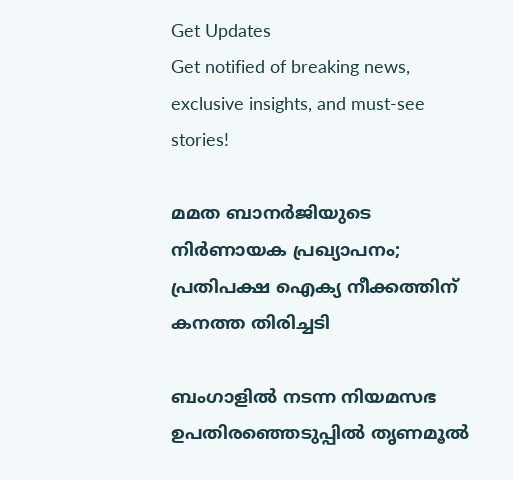Get Updates
Get notified of breaking news, exclusive insights, and must-see stories!

മമത ബാനർജിയുടെ നിർണായക പ്രഖ്യാപനം; പ്രതിപക്ഷ ഐക്യ നീക്കത്തിന് കനത്ത തിരിച്ചടി

ബംഗാളിൽ നടന്ന നിയമസഭ ഉപതിരഞ്ഞെടുപ്പിൽ തൃണമൂൽ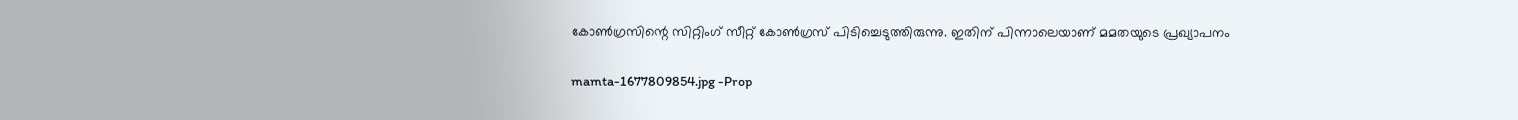കോൺഗ്രസിന്റെ സിറ്റിംഗ് സീറ്റ് കോൺഗ്രസ് പിടിച്ചെടുത്തിരുന്നു. ഇതിന് പിന്നാലെയാണ് മമതയുടെ പ്രഖ്യാപനം

mamta-1677809854.jpg -Prop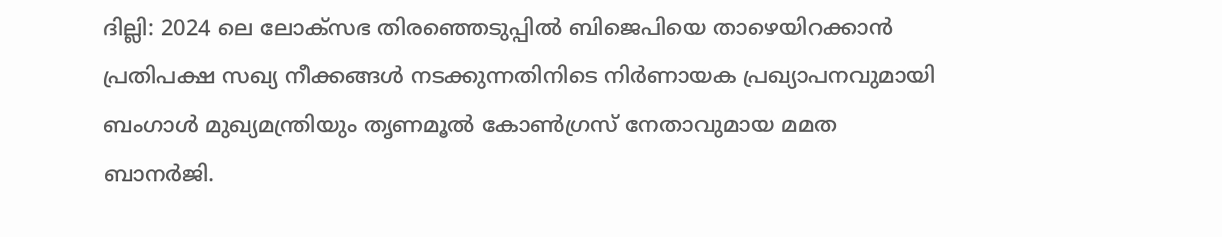ദില്ലി: 2024 ലെ ലോക്സഭ തിരഞ്ഞെടുപ്പിൽ ബിജെപിയെ താഴെയിറക്കാൻ പ്രതിപക്ഷ സഖ്യ നീക്കങ്ങൾ നടക്കുന്നതിനിടെ നിർണായക പ്രഖ്യാപനവുമായി ബംഗാൾ മുഖ്യമന്ത്രിയും തൃണമൂൽ കോൺഗ്രസ് നേതാവുമായ മമത ബാനർജി.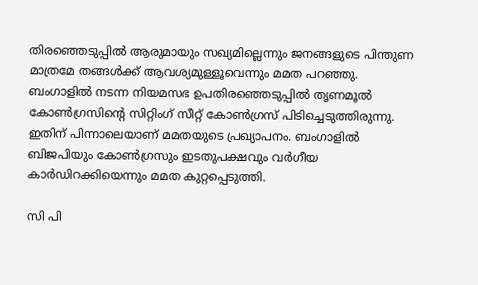തിരഞ്ഞെടുപ്പിൽ ആരുമായും സഖ്യമില്ലെന്നും ജനങ്ങളുടെ പിന്തുണ മാത്രമേ തങ്ങൾക്ക് ആവശ്യമുള്ളൂവെന്നും മമത പറഞ്ഞു. ബംഗാളിൽ നടന്ന നിയമസഭ ഉപതിരഞ്ഞെടുപ്പിൽ തൃണമൂൽ കോൺഗ്രസിന്റെ സിറ്റിംഗ് സീറ്റ് കോൺഗ്രസ് പിടിച്ചെടുത്തിരുന്നു. ഇതിന് പിന്നാലെയാണ് മമതയുടെ പ്രഖ്യാപനം. ബംഗാളിൽ ബിജപിയും കോൺഗ്രസും ഇടതുപക്ഷവും വർഗീയ കാർഡിറക്കിയെന്നും മമത കുറ്റപ്പെടുത്തി.

സി പി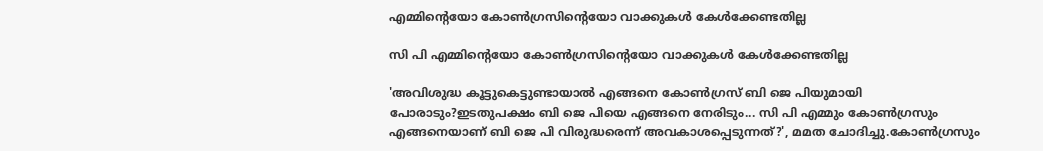എമ്മിന്റെയോ കോൺഗ്രസിന്റെയോ വാക്കുകൾ കേൾക്കേണ്ടതില്ല

സി പി എമ്മിന്റെയോ കോൺഗ്രസിന്റെയോ വാക്കുകൾ കേൾക്കേണ്ടതില്ല

'അവിശുദ്ധ കൂട്ടുകെട്ടുണ്ടായാൽ എങ്ങനെ കോൺഗ്രസ് ബി ജെ പിയുമായി പോരാടും?ഇടതുപക്ഷം ബി ജെ പിയെ എങ്ങനെ നേരിടും... സി പി എമ്മും കോൺഗ്രസും എങ്ങനെയാണ് ബി ജെ പി വിരുദ്ധരെന്ന് അവകാശപ്പെടുന്നത്?', മമത ചോദിച്ചു.കോൺഗ്രസും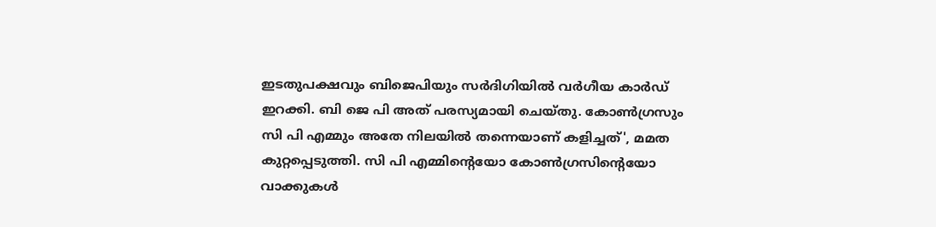ഇടതുപക്ഷവും ബിജെപിയും സർദിഗിയിൽ വർഗീയ കാർഡ് ഇറക്കി. ബി ജെ പി അത് പരസ്യമായി ചെയ്തു. കോണ്‍ഗ്രസും സി പി എമ്മും അതേ നിലയിൽ തന്നെയാണ് കളിച്ചത്', മമത കുറ്റപ്പെടുത്തി. സി പി എമ്മിന്റെയോ കോൺഗ്രസിന്റെയോ വാക്കുകൾ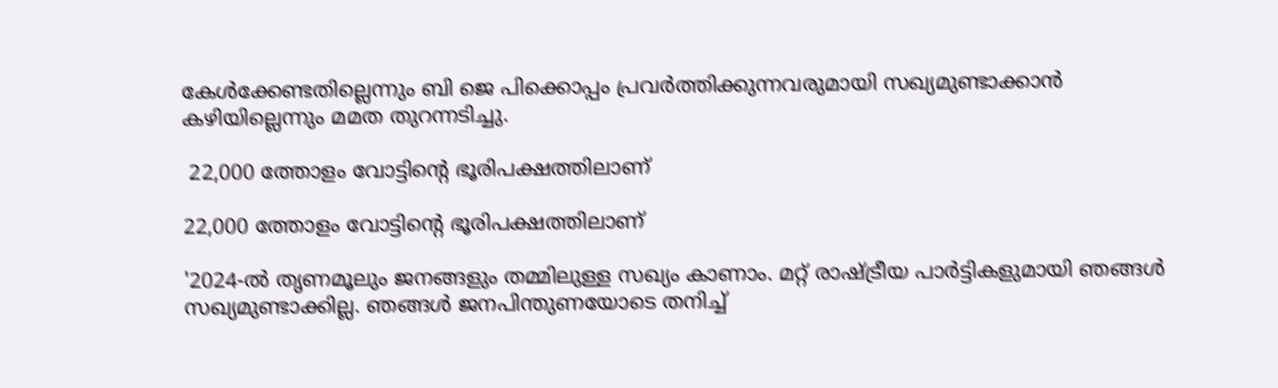കേൾക്കേണ്ടതില്ലെന്നും ബി ജെ പിക്കൊപ്പം പ്രവർത്തിക്കുന്നവരുമായി സഖ്യമുണ്ടാക്കാൻ കഴിയില്ലെന്നും മമത തുറന്നടിച്ചു.

 22,000 ത്തോളം വോട്ടിന്റെ ഭൂരിപക്ഷത്തിലാണ്

22,000 ത്തോളം വോട്ടിന്റെ ഭൂരിപക്ഷത്തിലാണ്

'2024-ൽ തൃണമൂലും ജനങ്ങളും തമ്മിലുള്ള സഖ്യം കാണാം. മറ്റ് രാഷ്ട്രീയ പാർട്ടികളുമായി ഞങ്ങൾ സഖ്യമുണ്ടാക്കില്ല. ഞങ്ങൾ ജനപിന്തുണയോടെ തനിച്ച്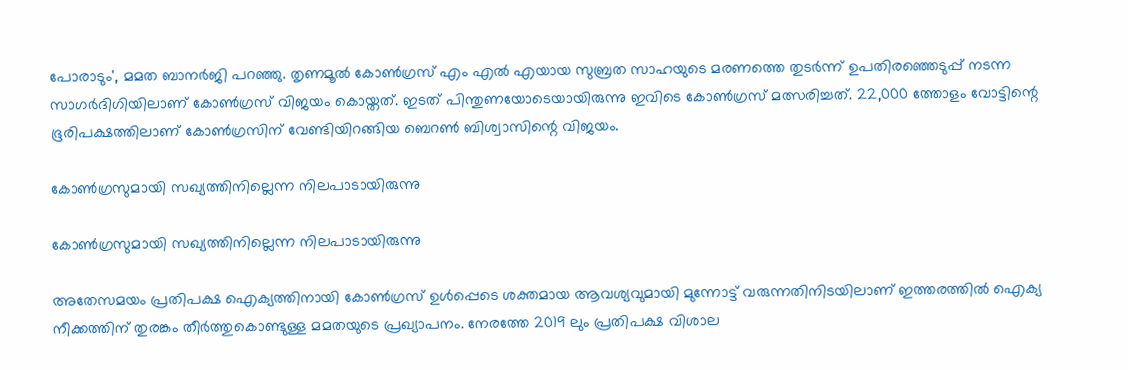പോരാടും', മമത ബാനർജി പറഞ്ഞു. തൃണമൂൽ കോൺഗ്രസ് എം എൽ എയായ സുബ്രത സാഹയുടെ മരണത്തെ തുടർന്ന് ഉപതിരഞ്ഞെടുപ്പ് നടന്ന സാഗർദിഗിയിലാണ് കോൺഗ്രസ് വിജയം കൊയ്തത്. ഇടത് പിന്തുണയോടെയായിരുന്നു ഇവിടെ കോൺഗ്രസ് മത്സരിച്ചത്. 22,000 ത്തോളം വോട്ടിന്റെ ഭൂരിപക്ഷത്തിലാണ് കോൺഗ്രസിന് വേണ്ടിയിറങ്ങിയ ബെറൺ ബിശ്വാസിന്റെ വിജയം.

കോൺഗ്രസുമായി സഖ്യത്തിനില്ലെന്ന നിലപാടായിരുന്നു

കോൺഗ്രസുമായി സഖ്യത്തിനില്ലെന്ന നിലപാടായിരുന്നു

അതേസമയം പ്രതിപക്ഷ ഐക്യത്തിനായി കോൺഗ്രസ് ഉൾപ്പെടെ ശക്തമായ ആവശ്യവുമായി മുന്നോട്ട് വരുന്നതിനിടയിലാണ് ഇത്തരത്തിൽ ഐക്യ നീക്കത്തിന് തുരങ്കം തീർത്തുകൊണ്ടുള്ള മമതയുടെ പ്രഖ്യാപനം. നേരത്തേ 2019 ലും പ്രതിപക്ഷ വിശാല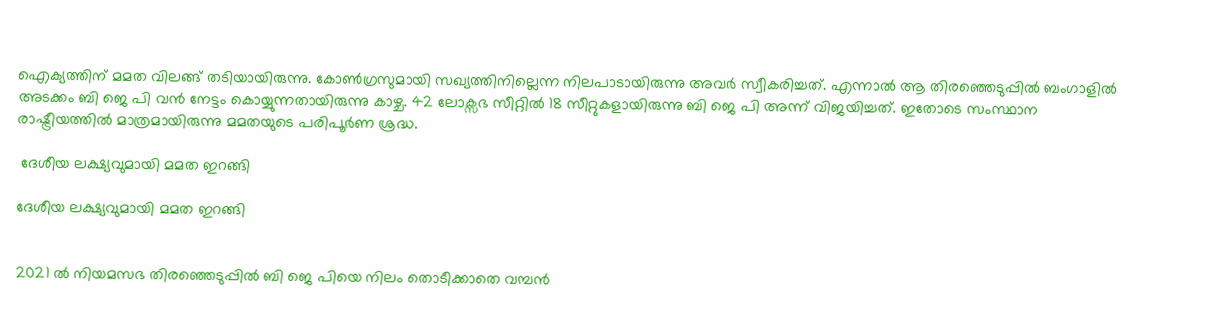ഐക്യത്തിന് മമത വിലങ്ങ് തടിയായിരുന്നു. കോൺഗ്രസുമായി സഖ്യത്തിനില്ലെന്ന നിലപാടായിരുന്നു അവർ സ്വീകരിച്ചത്. എന്നാൽ ആ തിരഞ്ഞെടുപ്പിൽ ബംഗാളിൽ അടക്കം ബി ജെ പി വൻ നേട്ടം കൊയ്യുന്നതായിരുന്നു കാഴ്ച. 42 ലോക്സഭ സീറ്റിൽ 18 സീറ്റുകളായിരുന്നു ബി ജെ പി അന്ന് വിജയിച്ചത്. ഇതോടെ സംസ്ഥാന രാഷ്ട്രീയത്തിൽ മാത്രമായിരുന്നു മമതയുടെ പരിപൂർണ ശ്രദ്ധ.

 ദേശീയ ലക്ഷ്യവുമായി മമത ഇറങ്ങി

ദേശീയ ലക്ഷ്യവുമായി മമത ഇറങ്ങി


2021 ൽ നിയമസഭ തിരഞ്ഞെടുപ്പിൽ ബി ജെ പിയെ നിലം തൊടീക്കാതെ വമ്പൻ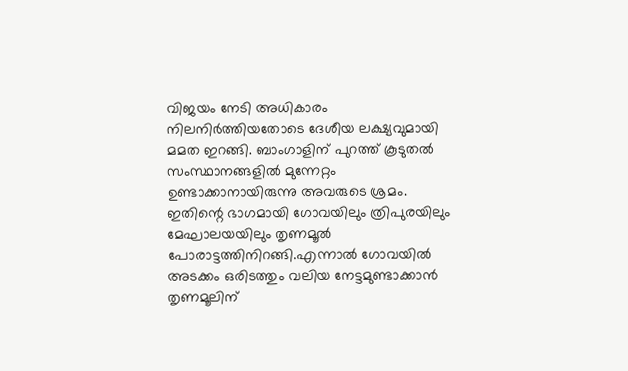വിജയം നേടി അധികാരം നിലനിർത്തിയതോടെ ദേശീയ ലക്ഷ്യവുമായി മമത ഇറങ്ങി. ബാംഗാളിന് പുറത്ത് കൂടുതൽ സംസ്ഥാനങ്ങളിൽ മുന്നേറ്റം ഉണ്ടാക്കാനായിരുന്നു അവരുടെ ശ്രമം. ഇതിന്റെ ഭാഗമായി ഗോവയിലും ത്രിപുരയിലും മേഘാലയയിലും തൃണമൂൽ പോരാട്ടത്തിനിറങ്ങി.എന്നാൽ ഗോവയിൽ അടക്കം ഒരിടത്തും വലിയ നേട്ടമുണ്ടാക്കാൻ തൃണമൂലിന്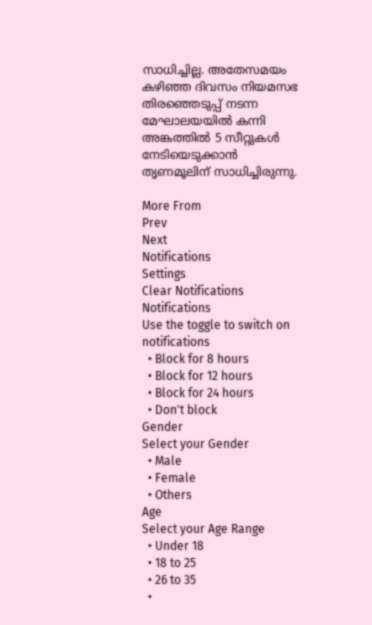സാധിച്ചില്ല. അതേസമയം കഴിഞ്ഞ ദിവസം നിയമസഭ തിരഞ്ഞെടുപ്പ് നടന്ന മേഘാലയയിൽ കന്നി അങ്കത്തിൽ 5 സീറ്റുകൾ നേടിയെടുക്കാൻ തൃണമൂലിന് സാധിച്ചിരുന്നു.

More From
Prev
Next
Notifications
Settings
Clear Notifications
Notifications
Use the toggle to switch on notifications
  • Block for 8 hours
  • Block for 12 hours
  • Block for 24 hours
  • Don't block
Gender
Select your Gender
  • Male
  • Female
  • Others
Age
Select your Age Range
  • Under 18
  • 18 to 25
  • 26 to 35
  •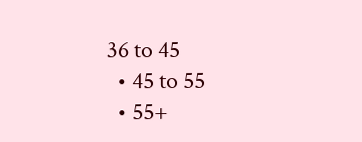36 to 45
  • 45 to 55
  • 55+